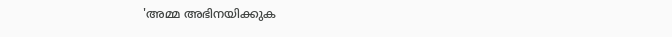'അമ്മ അഭിനയിക്കുക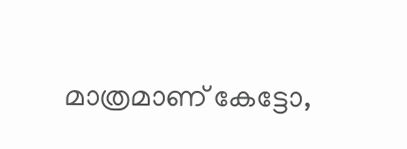മാത്രമാണ് കേട്ടോ,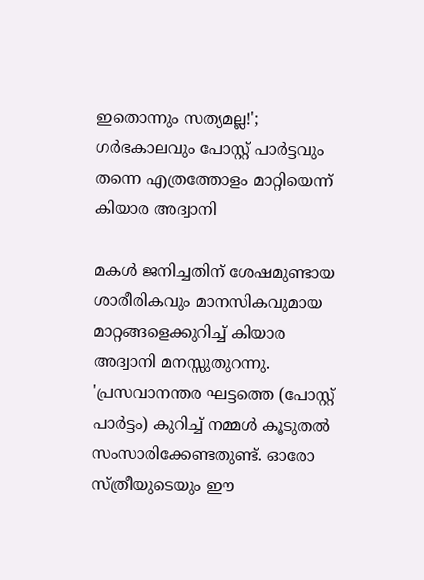ഇതൊന്നും സത്യമല്ല!'; ഗർഭകാലവും പോസ്റ്റ് പാർട്ടവും തന്നെ എത്രത്തോളം മാറ്റിയെന്ന് കിയാര അദ്വാനി

മകൾ ജനിച്ചതിന് ശേഷമുണ്ടായ ശാരീരികവും മാനസികവുമായ മാറ്റങ്ങളെക്കുറിച്ച് കിയാര അദ്വാനി മനസ്സുതുറന്നു. 'പ്രസവാനന്തര ഘട്ടത്തെ (പോസ്റ്റ് പാർട്ടം) കുറിച്ച് നമ്മൾ കൂടുതൽ സംസാരിക്കേണ്ടതുണ്ട്. ഓരോ സ്ത്രീയുടെയും ഈ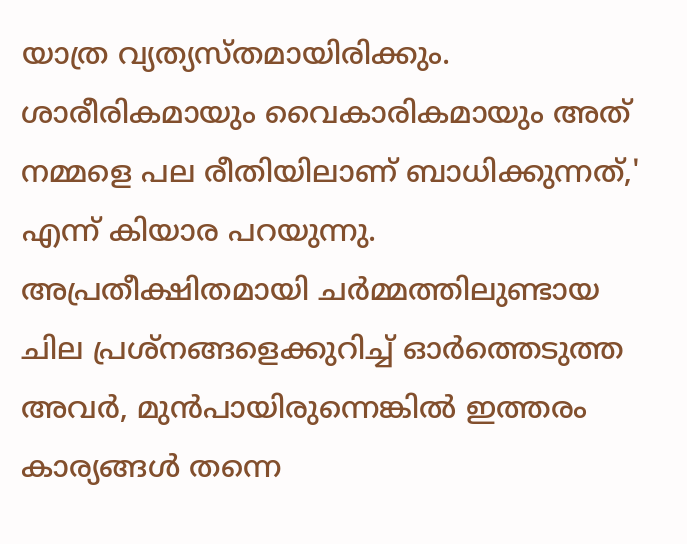യാത്ര വ്യത്യസ്തമായിരിക്കും. ശാരീരികമായും വൈകാരികമായും അത് നമ്മളെ പല രീതിയിലാണ് ബാധിക്കുന്നത്,' എന്ന് കിയാര പറയുന്നു. അപ്രതീക്ഷിതമായി ചർമ്മത്തിലുണ്ടായ ചില പ്രശ്നങ്ങളെക്കുറിച്ച് ഓർത്തെടുത്ത അവർ, മുൻപായിരുന്നെങ്കിൽ ഇത്തരം കാര്യങ്ങൾ തന്നെ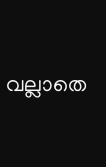വല്ലാതെ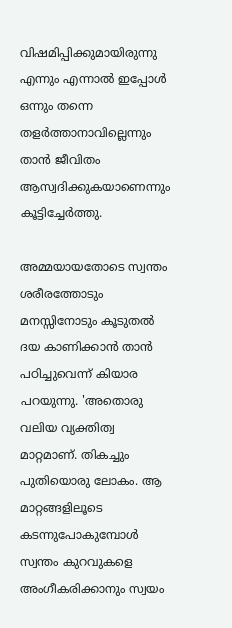വിഷമിപ്പിക്കുമായിരുന്നു എന്നും എന്നാൽ ഇപ്പോൾ ഒന്നും തന്നെ തളർത്താനാവില്ലെന്നും താൻ ജീവിതം ആസ്വദിക്കുകയാണെന്നും കൂട്ടിച്ചേർത്തു.

അമ്മയായതോടെ സ്വന്തം ശരീരത്തോടും മനസ്സിനോടും കൂടുതൽ ദയ കാണിക്കാൻ താൻ പഠിച്ചുവെന്ന് കിയാര പറയുന്നു. 'അതൊരു വലിയ വ്യക്തിത്വ മാറ്റമാണ്. തികച്ചും പുതിയൊരു ലോകം. ആ മാറ്റങ്ങളിലൂടെ കടന്നുപോകുമ്പോൾ സ്വന്തം കുറവുകളെ അംഗീകരിക്കാനും സ്വയം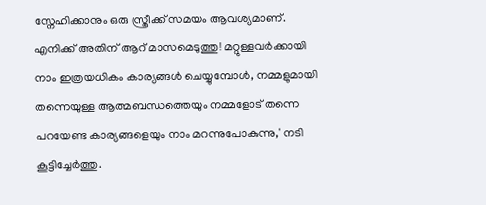സ്നേഹിക്കാനും ഒരു സ്ത്രീക്ക് സമയം ആവശ്യമാണ്. എനിക്ക് അതിന് ആറ് മാസമെടുത്തു! മറ്റുള്ളവർക്കായി നാം ഇത്രയധികം കാര്യങ്ങൾ ചെയ്യുമ്പോൾ, നമ്മളുമായി തന്നെയുള്ള ആത്മബന്ധത്തെയും നമ്മളോട് തന്നെ പറയേണ്ട കാര്യങ്ങളെയും നാം മറന്നുപോകുന്നു,' നടി കൂട്ടിച്ചേർത്തു.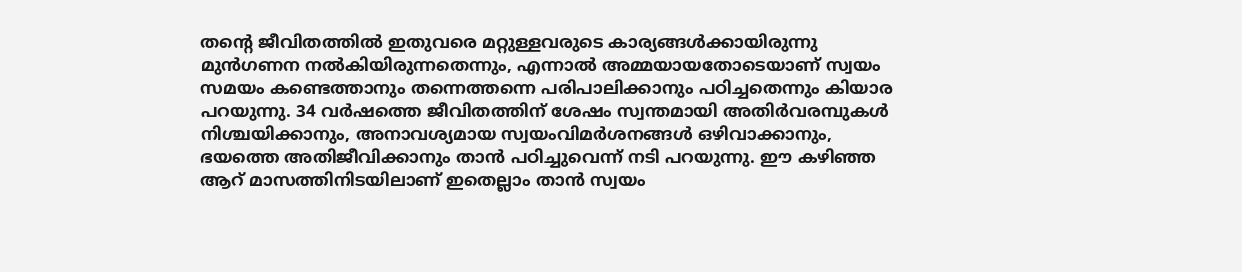തന്റെ ജീവിതത്തിൽ ഇതുവരെ മറ്റുള്ളവരുടെ കാര്യങ്ങൾക്കായിരുന്നു മുൻഗണന നൽകിയിരുന്നതെന്നും, എന്നാൽ അമ്മയായതോടെയാണ് സ്വയം സമയം കണ്ടെത്താനും തന്നെത്തന്നെ പരിപാലിക്കാനും പഠിച്ചതെന്നും കിയാര പറയുന്നു. 34 വർഷത്തെ ജീവിതത്തിന് ശേഷം സ്വന്തമായി അതിർവരമ്പുകൾ നിശ്ചയിക്കാനും, അനാവശ്യമായ സ്വയംവിമർശനങ്ങൾ ഒഴിവാക്കാനും, ഭയത്തെ അതിജീവിക്കാനും താൻ പഠിച്ചുവെന്ന് നടി പറയുന്നു. ഈ കഴിഞ്ഞ ആറ് മാസത്തിനിടയിലാണ് ഇതെല്ലാം താൻ സ്വയം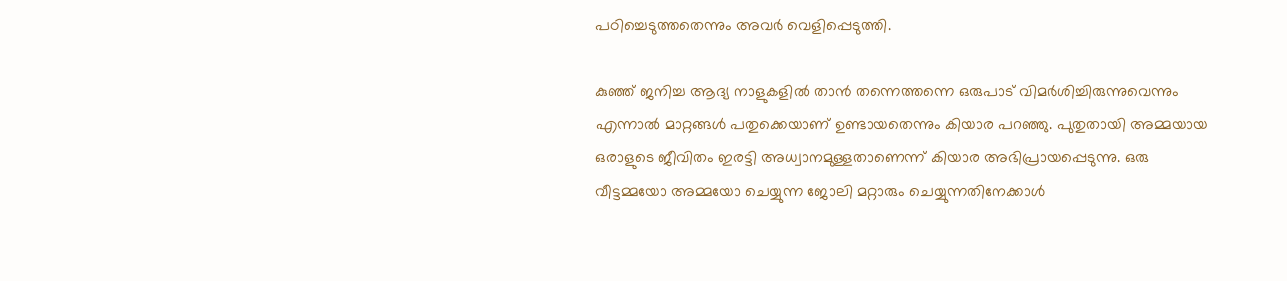പഠിച്ചെടുത്തതെന്നും അവർ വെളിപ്പെടുത്തി.

കുഞ്ഞ് ജനിച്ച ആദ്യ നാളുകളിൽ താൻ തന്നെത്തന്നെ ഒരുപാട് വിമർശിച്ചിരുന്നുവെന്നും എന്നാൽ മാറ്റങ്ങൾ പതുക്കെയാണ് ഉണ്ടായതെന്നും കിയാര പറഞ്ഞു. പുതുതായി അമ്മയായ ഒരാളുടെ ജീവിതം ഇരട്ടി അധ്വാനമുള്ളതാണെന്ന് കിയാര അഭിപ്രായപ്പെടുന്നു. ഒരു വീട്ടമ്മയോ അമ്മയോ ചെയ്യുന്ന ജോലി മറ്റാരും ചെയ്യുന്നതിനേക്കാൾ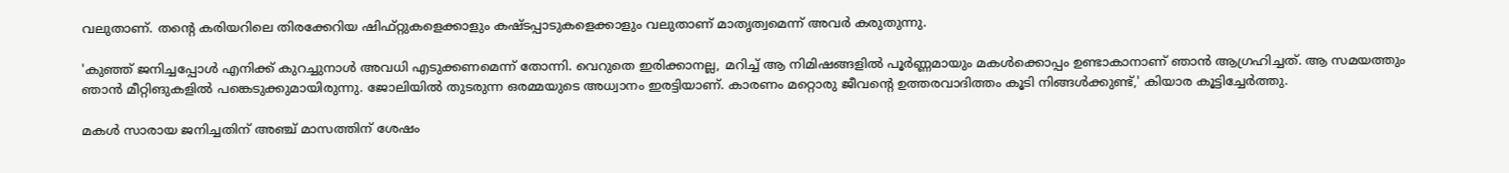വലുതാണ്. തന്റെ കരിയറിലെ തിരക്കേറിയ ഷിഫ്റ്റുകളെക്കാളും കഷ്ടപ്പാടുകളെക്കാളും വലുതാണ് മാതൃത്വമെന്ന് അവർ കരുതുന്നു.

'കുഞ്ഞ് ജനിച്ചപ്പോൾ എനിക്ക് കുറച്ചുനാൾ അവധി എടുക്കണമെന്ന് തോന്നി. വെറുതെ ഇരിക്കാനല്ല, മറിച്ച് ആ നിമിഷങ്ങളിൽ പൂർണ്ണമായും മകൾക്കൊപ്പം ഉണ്ടാകാനാണ് ഞാൻ ആഗ്രഹിച്ചത്. ആ സമയത്തും ഞാൻ മീറ്റിങുകളിൽ പങ്കെടുക്കുമായിരുന്നു. ജോലിയിൽ തുടരുന്ന ഒരമ്മയുടെ അധ്വാനം ഇരട്ടിയാണ്. കാരണം മറ്റൊരു ജീവന്റെ ഉത്തരവാദിത്തം കൂടി നിങ്ങൾക്കുണ്ട്,' കിയാര കൂട്ടിച്ചേർത്തു.

മകൾ സാരായ ജനിച്ചതിന് അഞ്ച് മാസത്തിന് ശേഷം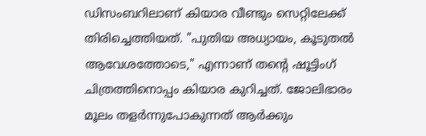ഡിസംബറിലാണ് കിയാര വീണ്ടും സെറ്റിലേക്ക് തിരിച്ചെത്തിയത്. "പുതിയ അധ്യായം, കൂടുതൽ ആവേശത്തോടെ," എന്നാണ് തന്റെ ഷൂട്ടിംഗ് ചിത്രത്തിനൊപ്പം കിയാര കുറിച്ചത്. ജോലിഭാരം മൂലം തളർന്നുപോകുന്നത് ആർക്കും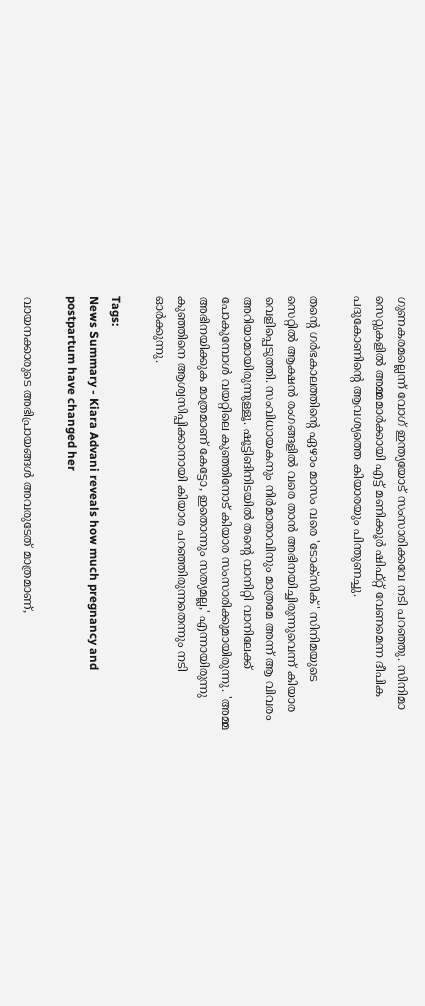ഗുണകരമല്ലെന്ന് വോഗ് ഇന്ത്യയോട് സംസാരിക്കവേ നടി പറഞ്ഞു. സിനിമാ സെറ്റുകളിൽ അമ്മമാർക്കായി എട്ട് മണിക്കൂർ ഷിഫ്റ്റ് വേണമെന്ന ദീപിക പദുകോണിന്റെ ആവശ്യത്തെ കിയാരയും പിന്തുണച്ചു.

തന്റെ ഗർഭകാലത്തിന്റെ ഏഴാം മാസം വരെ 'ടോക്സിക്' സിനിമയുടെ സെറ്റിൽ ആക്ഷൻ രംഗങ്ങളിൽ വരെ താൻ അഭിനയിച്ചിരുന്നുവെന്ന് കിയാര വെളിപ്പെടുത്തി. സംവിധായകനും നിർമാതാവിനും മാത്രമേ അന്ന് ആ വിവരം അറിയാമായിരുന്നുള്ളൂ. ഷൂട്ടിങിനിടയിൽ തന്റെ വാനിറ്റി വാനിലേക്ക് പോകുമ്പോൾ വയറ്റിലെ കുഞ്ഞിനോട് കിയാര സംസാരിക്കുമായിരുന്നു. 'അമ്മ അഭിനയിക്കുക മാത്രമാണ് കേട്ടോ, ഇതൊന്നും സത്യമല്ല,' എന്നായിരുന്നു കുഞ്ഞിനെ ആശ്വസിപ്പിക്കാനായി കിയാര പറഞ്ഞിരുന്നതെന്നും നടി ഓർക്കുന്നു.

Tags:
News Summary - Kiara Advani reveals how much pregnancy and postpartum have changed her

വായനക്കാരുടെ അഭിപ്രായങ്ങള്‍ അവരുടേത് മാത്രമാണ്,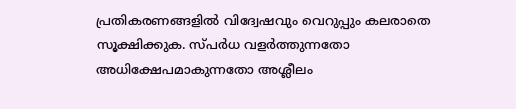പ്രതികരണങ്ങളിൽ വിദ്വേഷവും വെറുപ്പും കലരാതെ സൂക്ഷിക്കുക. സ്പർധ വളർത്തുന്നതോ അധിക്ഷേപമാകുന്നതോ അശ്ലീലം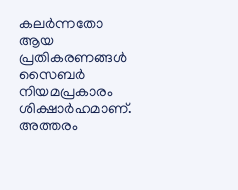കലർന്നതോ ആയ പ്രതികരണങ്ങൾ സൈബർ നിയമപ്രകാരം ശിക്ഷാർഹമാണ്. അത്തരം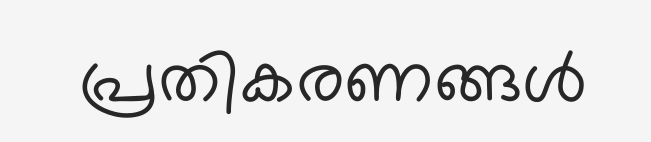പ്രതികരണങ്ങൾ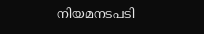നിയമനടപടി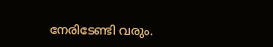നേരിടേണ്ടി വരും.